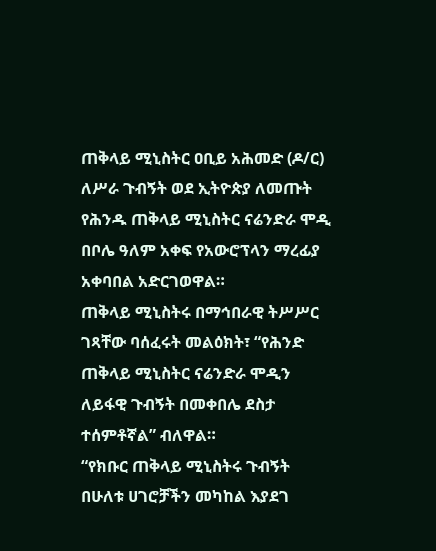ጠቅላይ ሚኒስትር ዐቢይ አሕመድ (ዶ/ር) ለሥራ ጉብኝት ወደ ኢትዮጵያ ለመጡት የሕንዱ ጠቅላይ ሚኒስትር ናሬንድራ ሞዲ በቦሌ ዓለም አቀፍ የአውሮፕላን ማረፊያ አቀባበል አድርገወዋል።
ጠቅላይ ሚኒስትሩ በማኅበራዊ ትሥሥር ገጻቸው ባሰፈሩት መልዕክት፣ “የሕንድ ጠቅላይ ሚኒስትር ናሬንድራ ሞዲን ለይፋዊ ጉብኝት በመቀበሌ ደስታ ተሰምቶኛል” ብለዋል።
“የክቡር ጠቅላይ ሚኒስትሩ ጉብኝት በሁለቱ ሀገሮቻችን መካከል እያደገ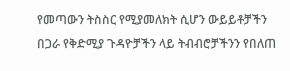የመጣውን ትስስር የሚያመለክት ሲሆን ውይይቶቻችን በጋራ የቅድሚያ ጉዳዮቻችን ላይ ትብብሮቻችንን የበለጠ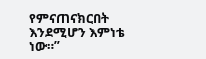የምናጠናክርበት እንደሚሆን እምነቴ ነው።”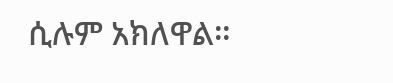ሲሉም አክለዋል።